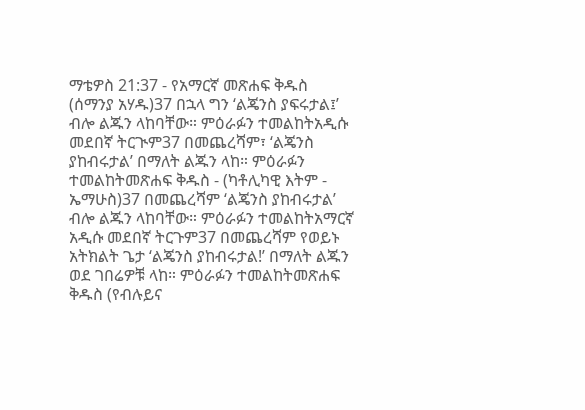ማቴዎስ 21:37 - የአማርኛ መጽሐፍ ቅዱስ (ሰማንያ አሃዱ)37 በኋላ ግን ‘ልጄንስ ያፍሩታል፤’ ብሎ ልጁን ላከባቸው። ምዕራፉን ተመልከትአዲሱ መደበኛ ትርጒም37 በመጨረሻም፣ ‘ልጄንስ ያከብሩታል’ በማለት ልጁን ላከ። ምዕራፉን ተመልከትመጽሐፍ ቅዱስ - (ካቶሊካዊ እትም - ኤማሁስ)37 በመጨረሻም ‘ልጄንስ ያከብሩታል’ ብሎ ልጁን ላከባቸው። ምዕራፉን ተመልከትአማርኛ አዲሱ መደበኛ ትርጉም37 በመጨረሻም የወይኑ አትክልት ጌታ ‘ልጄንስ ያከብሩታል!’ በማለት ልጁን ወደ ገበሬዎቹ ላከ። ምዕራፉን ተመልከትመጽሐፍ ቅዱስ (የብሉይና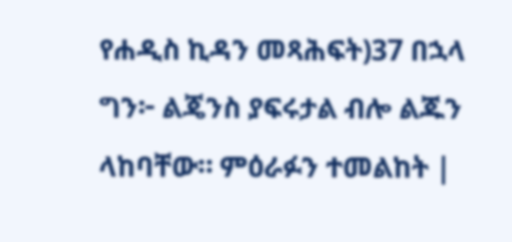የሐዲስ ኪዳን መጻሕፍት)37 በኋላ ግን፦ ልጄንስ ያፍሩታል ብሎ ልጁን ላከባቸው። ምዕራፉን ተመልከት |